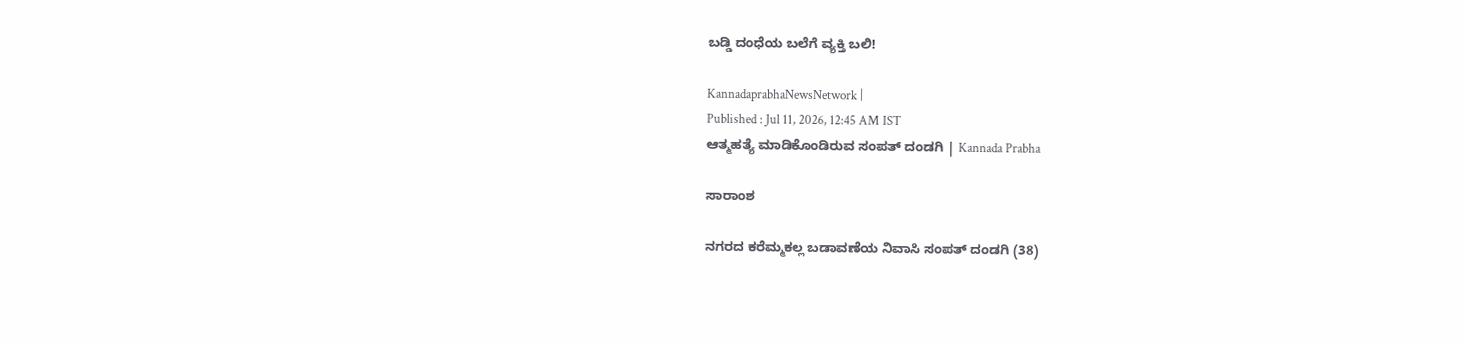ಬಡ್ಡಿ ದಂಧೆಯ ಬಲೆಗೆ ವ್ಯಕ್ತಿ ಬಲಿ!

KannadaprabhaNewsNetwork |
Published : Jul 11, 2026, 12:45 AM IST
ಆತ್ಮಹತ್ಯೆ ಮಾಡಿಕೊಂಡಿರುವ ಸಂಪತ್ ದಂಡಗಿ | Kannada Prabha

ಸಾರಾಂಶ

ನಗರದ ಕರೆಮ್ಮಕಲ್ಲ ಬಡಾವಣೆಯ ನಿವಾಸಿ ಸಂಪತ್ ದಂಡಗಿ (38)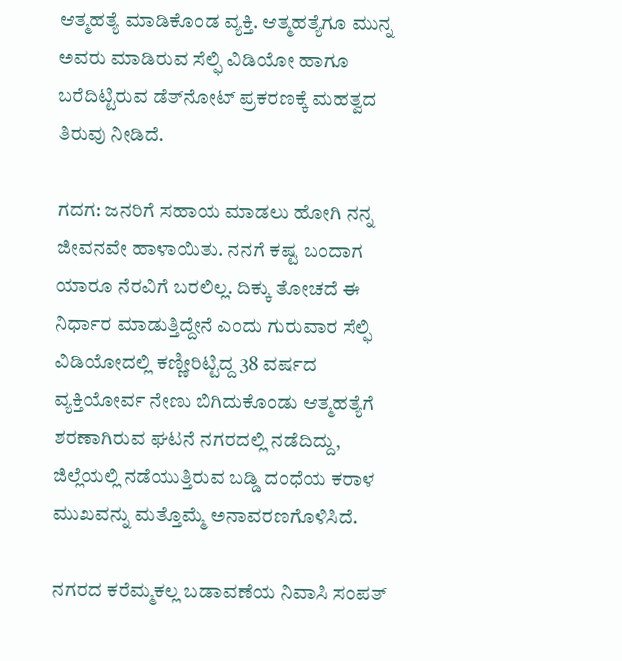ಆತ್ಮಹತ್ಯೆ ಮಾಡಿಕೊಂಡ ವ್ಯಕ್ತಿ. ಆತ್ಮಹತ್ಯೆಗೂ ಮುನ್ನ ಅವರು ಮಾಡಿರುವ ಸೆಲ್ಫಿ ವಿಡಿಯೋ ಹಾಗೂ ಬರೆದಿಟ್ಟಿರುವ ಡೆತ್‌ನೋಟ್ ಪ್ರಕರಣಕ್ಕೆ ಮಹತ್ವದ ತಿರುವು ನೀಡಿದೆ.

ಗದಗ: ಜನರಿಗೆ ಸಹಾಯ ಮಾಡಲು ಹೋಗಿ ನನ್ನ ಜೀವನವೇ ಹಾಳಾಯಿತು. ನನಗೆ ಕಷ್ಟ ಬಂದಾಗ ಯಾರೂ ನೆರವಿಗೆ ಬರಲಿಲ್ಲ. ದಿಕ್ಕು ತೋಚದೆ ಈ ನಿರ್ಧಾರ ಮಾಡುತ್ತಿದ್ದೇನೆ ಎಂದು ಗುರುವಾರ ಸೆಲ್ಫಿ ವಿಡಿಯೋದಲ್ಲಿ ಕಣ್ಣೀರಿಟ್ಟಿದ್ದ 38 ವರ್ಷದ ವ್ಯಕ್ತಿಯೋರ್ವ ನೇಣು ಬಿಗಿದುಕೊಂಡು ಆತ್ಮಹತ್ಯೆಗೆ ಶರಣಾಗಿರುವ ಘಟನೆ ನಗರದಲ್ಲಿ ನಡೆದಿದ್ದು, ಜಿಲ್ಲೆಯಲ್ಲಿ ನಡೆಯುತ್ತಿರುವ ಬಡ್ಡಿ ದಂಧೆಯ ಕರಾಳ ಮುಖವನ್ನು ಮತ್ತೊಮ್ಮೆ ಅನಾವರಣಗೊಳಿಸಿದೆ.

ನಗರದ ಕರೆಮ್ಮಕಲ್ಲ ಬಡಾವಣೆಯ ನಿವಾಸಿ ಸಂಪತ್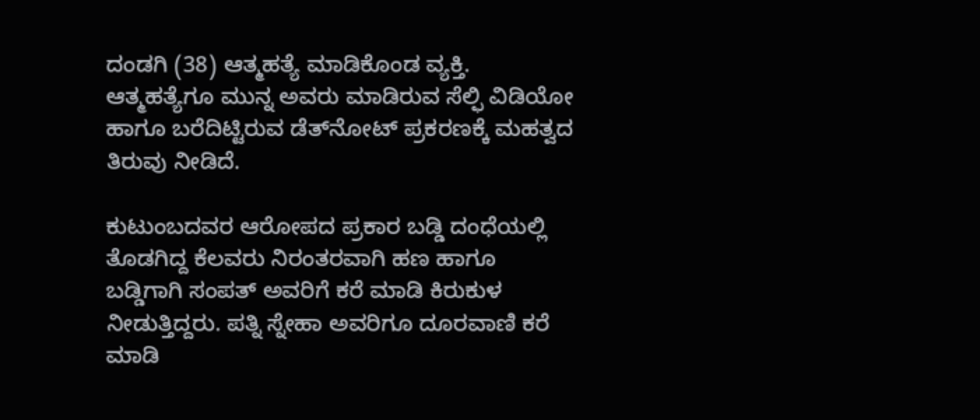ದಂಡಗಿ (38) ಆತ್ಮಹತ್ಯೆ ಮಾಡಿಕೊಂಡ ವ್ಯಕ್ತಿ. ಆತ್ಮಹತ್ಯೆಗೂ ಮುನ್ನ ಅವರು ಮಾಡಿರುವ ಸೆಲ್ಫಿ ವಿಡಿಯೋ ಹಾಗೂ ಬರೆದಿಟ್ಟಿರುವ ಡೆತ್‌ನೋಟ್ ಪ್ರಕರಣಕ್ಕೆ ಮಹತ್ವದ ತಿರುವು ನೀಡಿದೆ.

ಕುಟುಂಬದವರ ಆರೋಪದ ಪ್ರಕಾರ ಬಡ್ಡಿ ದಂಧೆಯಲ್ಲಿ ತೊಡಗಿದ್ದ ಕೆಲವರು ನಿರಂತರವಾಗಿ ಹಣ ಹಾಗೂ ಬಡ್ಡಿಗಾಗಿ ಸಂಪತ್ ಅವರಿಗೆ ಕರೆ ಮಾಡಿ ಕಿರುಕುಳ ನೀಡುತ್ತಿದ್ದರು. ಪತ್ನಿ ಸ್ನೇಹಾ ಅವರಿಗೂ ದೂರವಾಣಿ ಕರೆ ಮಾಡಿ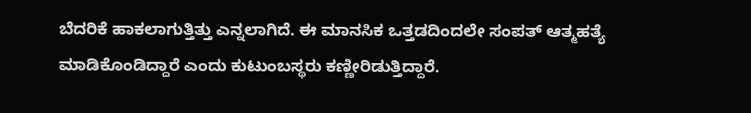ಬೆದರಿಕೆ ಹಾಕಲಾಗುತ್ತಿತ್ತು ಎನ್ನಲಾಗಿದೆ. ಈ ಮಾನಸಿಕ ಒತ್ತಡದಿಂದಲೇ ಸಂಪತ್ ಆತ್ಮಹತ್ಯೆ ಮಾಡಿಕೊಂಡಿದ್ದಾರೆ ಎಂದು ಕುಟುಂಬಸ್ಥರು ಕಣ್ಣೀರಿಡುತ್ತಿದ್ದಾರೆ.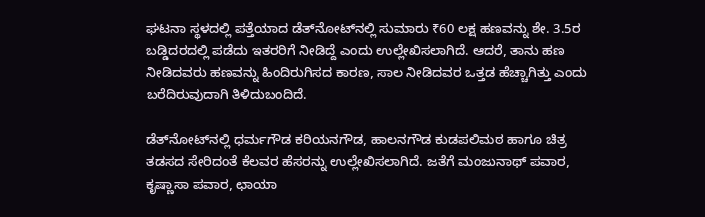ಘಟನಾ ಸ್ಥಳದಲ್ಲಿ ಪತ್ತೆಯಾದ ಡೆತ್‌ನೋಟ್‌ನಲ್ಲಿ ಸುಮಾರು ₹60 ಲಕ್ಷ ಹಣವನ್ನು ಶೇ. 3.5ರ ಬಡ್ಡಿದರದಲ್ಲಿ ಪಡೆದು ಇತರರಿಗೆ ನೀಡಿದ್ದೆ ಎಂದು ಉಲ್ಲೇಖಿಸಲಾಗಿದೆ. ಆದರೆ, ತಾನು ಹಣ ನೀಡಿದವರು ಹಣವನ್ನು ಹಿಂದಿರುಗಿಸದ ಕಾರಣ, ಸಾಲ ನೀಡಿದವರ ಒತ್ತಡ ಹೆಚ್ಚಾಗಿತ್ತು ಎಂದು ಬರೆದಿರುವುದಾಗಿ ತಿಳಿದುಬಂದಿದೆ.

ಡೆತ್‌ನೋಟ್‌ನಲ್ಲಿ ಧರ್ಮಗೌಡ ಕರಿಯನಗೌಡ, ಹಾಲನಗೌಡ ಕುಡಪಲಿಮಠ ಹಾಗೂ ಚಿತ್ರ ತಡಸದ ಸೇರಿದಂತೆ ಕೆಲವರ ಹೆಸರನ್ನು ಉಲ್ಲೇಖಿಸಲಾಗಿದೆ. ಜತೆಗೆ ಮಂಜುನಾಥ್ ಪವಾರ, ಕೃಷ್ಣಾಸಾ ಪವಾರ, ಛಾಯಾ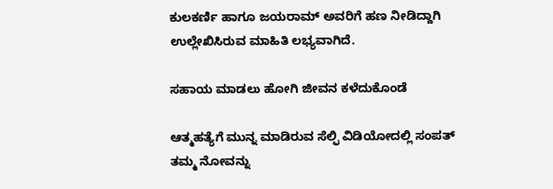ಕುಲಕರ್ಣಿ ಹಾಗೂ ಜಯರಾಮ್ ಅವರಿಗೆ ಹಣ ನೀಡಿದ್ದಾಗಿ ಉಲ್ಲೇಖಿಸಿರುವ ಮಾಹಿತಿ ಲಭ್ಯವಾಗಿದೆ.

ಸಹಾಯ ಮಾಡಲು ಹೋಗಿ ಜೀವನ ಕಳೆದುಕೊಂಡೆ

ಆತ್ಮಹತ್ಯೆಗೆ ಮುನ್ನ ಮಾಡಿರುವ ಸೆಲ್ಫಿ ವಿಡಿಯೋದಲ್ಲಿ ಸಂಪತ್ ತಮ್ಮ ನೋವನ್ನು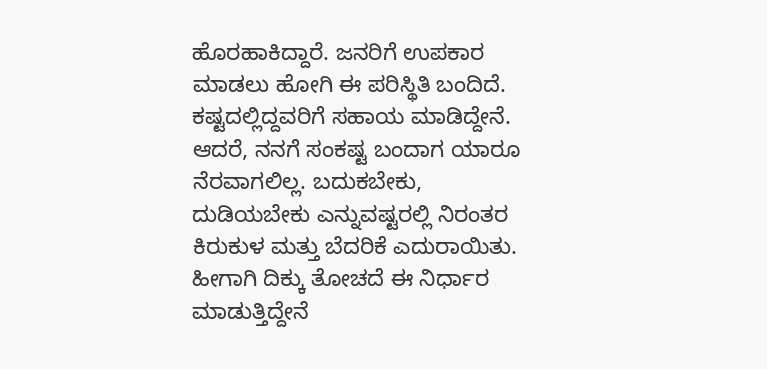ಹೊರಹಾಕಿದ್ದಾರೆ. ಜನರಿಗೆ ಉಪಕಾರ ಮಾಡಲು ಹೋಗಿ ಈ ಪರಿಸ್ಥಿತಿ ಬಂದಿದೆ. ಕಷ್ಟದಲ್ಲಿದ್ದವರಿಗೆ ಸಹಾಯ ಮಾಡಿದ್ದೇನೆ. ಆದರೆ, ನನಗೆ ಸಂಕಷ್ಟ ಬಂದಾಗ ಯಾರೂ ನೆರವಾಗಲಿಲ್ಲ. ಬದುಕಬೇಕು, ದುಡಿಯಬೇಕು ಎನ್ನುವಷ್ಟರಲ್ಲಿ ನಿರಂತರ ಕಿರುಕುಳ ಮತ್ತು ಬೆದರಿಕೆ ಎದುರಾಯಿತು. ಹೀಗಾಗಿ ದಿಕ್ಕು ತೋಚದೆ ಈ ನಿರ್ಧಾರ ಮಾಡುತ್ತಿದ್ದೇನೆ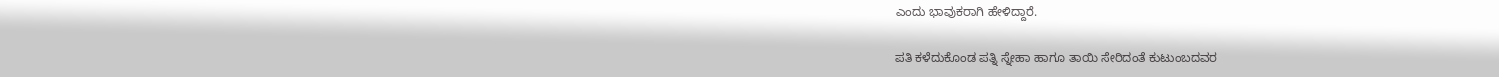ಎಂದು ಭಾವುಕರಾಗಿ ಹೇಳಿದ್ದಾರೆ.

ಪತಿ ಕಳೆದುಕೊಂಡ ಪತ್ನಿ ಸ್ನೇಹಾ ಹಾಗೂ ತಾಯಿ ಸೇರಿದಂತೆ ಕುಟುಂಬದವರ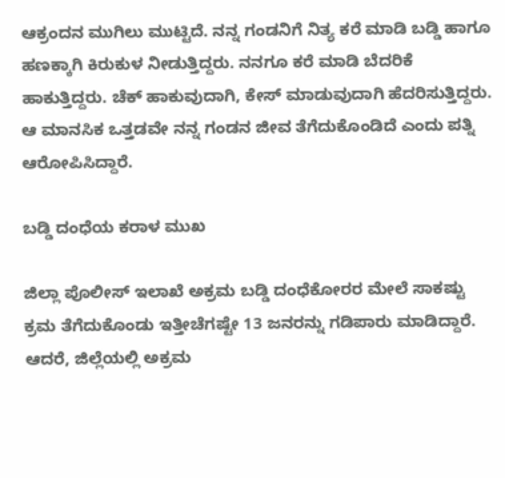ಆಕ್ರಂದನ ಮುಗಿಲು ಮುಟ್ಟಿದೆ. ನನ್ನ ಗಂಡನಿಗೆ ನಿತ್ಯ ಕರೆ ಮಾಡಿ ಬಡ್ಡಿ ಹಾಗೂ ಹಣಕ್ಕಾಗಿ ಕಿರುಕುಳ ನೀಡುತ್ತಿದ್ದರು. ನನಗೂ ಕರೆ ಮಾಡಿ ಬೆದರಿಕೆ ಹಾಕುತ್ತಿದ್ದರು. ಚೆಕ್ ಹಾಕುವುದಾಗಿ, ಕೇಸ್ ಮಾಡುವುದಾಗಿ ಹೆದರಿಸುತ್ತಿದ್ದರು. ಆ ಮಾನಸಿಕ ಒತ್ತಡವೇ ನನ್ನ ಗಂಡನ ಜೀವ ತೆಗೆದುಕೊಂಡಿದೆ ಎಂದು ಪತ್ನಿ ಆರೋಪಿಸಿದ್ದಾರೆ.

ಬಡ್ಡಿ ದಂಧೆಯ ಕರಾಳ ಮುಖ

ಜಿಲ್ಲಾ ಪೊಲೀಸ್ ಇಲಾಖೆ ಅಕ್ರಮ ಬಡ್ಡಿ ದಂಧೆಕೋರರ ಮೇಲೆ ಸಾಕಷ್ಟು ಕ್ರಮ ತೆಗೆದುಕೊಂಡು ಇತ್ತೀಚೆಗಷ್ಟೇ 13 ಜನರನ್ನು ಗಡಿಪಾರು ಮಾಡಿದ್ದಾರೆ. ಆದರೆ, ಜಿಲ್ಲೆಯಲ್ಲಿ ಅಕ್ರಮ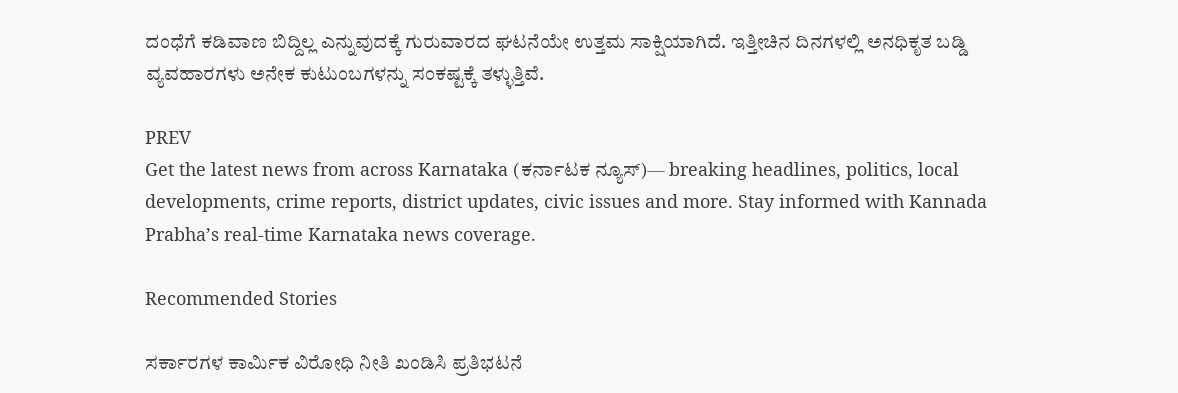ದಂಧೆಗೆ ಕಡಿವಾಣ ಬಿದ್ದಿಲ್ಲ ಎನ್ನುವುದಕ್ಕೆ ಗುರುವಾರದ ಘಟನೆಯೇ ಉತ್ತಮ ಸಾಕ್ಷಿಯಾಗಿದೆ. ಇತ್ತೀಚಿನ ದಿನಗಳಲ್ಲಿ ಅನಧಿಕೃತ ಬಡ್ಡಿ ವ್ಯವಹಾರಗಳು ಅನೇಕ ಕುಟುಂಬಗಳನ್ನು ಸಂಕಷ್ಟಕ್ಕೆ ತಳ್ಳುತ್ತಿವೆ.

PREV
Get the latest news from across Karnataka (ಕರ್ನಾಟಕ ನ್ಯೂಸ್)— breaking headlines, politics, local developments, crime reports, district updates, civic issues and more. Stay informed with Kannada Prabha’s real‑time Karnataka news coverage.

Recommended Stories

ಸರ್ಕಾರಗಳ ಕಾರ್ಮಿಕ ವಿರೋಧಿ ನೀತಿ ಖಂಡಿಸಿ ಪ್ರತಿಭಟನೆ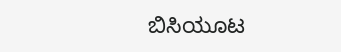ಬಿಸಿಯೂಟ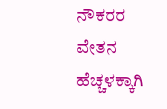ನೌಕರರ ವೇತನ ಹೆಚ್ಚಳಕ್ಕಾಗಿ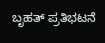ಬೃಹತ್ ಪ್ರತಿಭಟನೆ